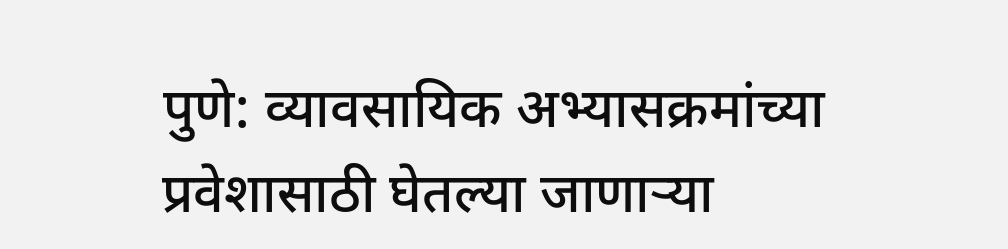पुणे: व्यावसायिक अभ्यासक्रमांच्या प्रवेशासाठी घेतल्या जाणाऱ्या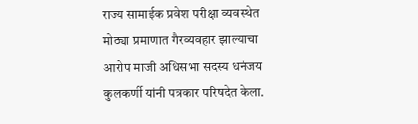राज्य सामाईक प्रवेश परीक्षा व्यवस्थेत मोठ्या प्रमाणात गैरव्यवहार झाल्याचा आरोप माजी अधिसभा सदस्य धनंजय कुलकर्णी यांनी पत्रकार परिषदेत केला.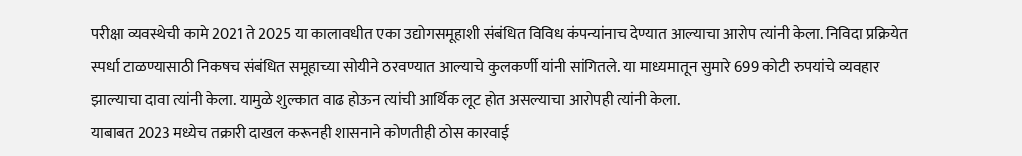परीक्षा व्यवस्थेची कामे 2021 ते 2025 या कालावधीत एका उद्योगसमूहाशी संबंधित विविध कंपन्यांनाच देण्यात आल्याचा आरोप त्यांनी केला. निविदा प्रक्रियेत स्पर्धा टाळण्यासाठी निकषच संबंधित समूहाच्या सोयीने ठरवण्यात आल्याचे कुलकर्णी यांनी सांगितले. या माध्यमातून सुमारे 699 कोटी रुपयांचे व्यवहार झाल्याचा दावा त्यांनी केला. यामुळे शुल्कात वाढ होऊन त्यांची आर्थिक लूट होत असल्याचा आरोपही त्यांनी केला.
याबाबत 2023 मध्येच तक्रारी दाखल करूनही शासनाने कोणतीही ठोस कारवाई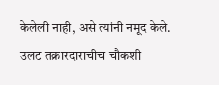केलेली नाही, असे त्यांनी नमूद केले. उलट तक्रारदाराचीच चौकशी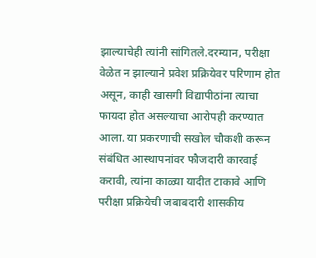झाल्याचेही त्यांनी सांगितले.दरम्यान, परीक्षा वेळेत न झाल्याने प्रवेश प्रक्रियेवर परिणाम होत असून, काही खासगी विद्यापीठांना त्याचा फायदा होत असल्याचा आरोपही करण्यात आला. या प्रकरणाची सखोल चौकशी करून संबंधित आस्थापनांवर फौजदारी कारवाई करावी, त्यांना काळ्या यादीत टाकावे आणि परीक्षा प्रक्रियेची जबाबदारी शासकीय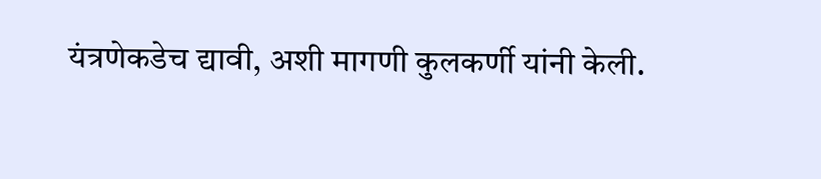यंत्रणेकडेच द्यावी, अशी मागणी कुलकर्णी यांनी केली.